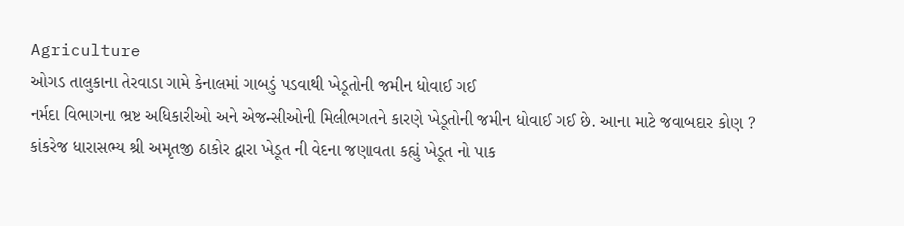Agriculture
ઓગડ તાલુકાના તેરવાડા ગામે કેનાલમાં ગાબડું પડવાથી ખેડૂતોની જમીન ધોવાઈ ગઈ
નર્મદા વિભાગના ભ્રષ્ટ અધિકારીઓ અને એજન્સીઓની મિલીભગતને કારણે ખેડૂતોની જમીન ધોવાઈ ગઈ છે. આના માટે જવાબદાર કોણ ?
કાંકરેજ ધારાસભ્ય શ્રી અમૃતજી ઠાકોર દ્વારા ખેડૂત ની વેદના જણાવતા કહ્યું ખેડૂત નો પાક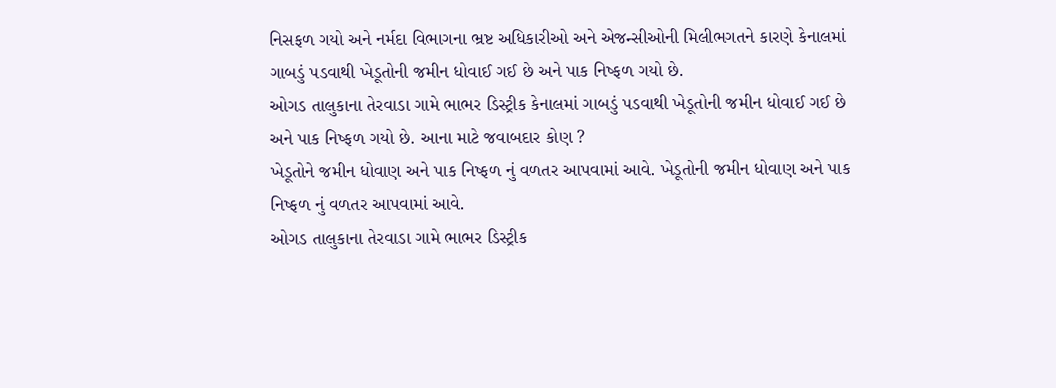નિસફળ ગયો અને નર્મદા વિભાગના ભ્રષ્ટ અધિકારીઓ અને એજન્સીઓની મિલીભગતને કારણે કેનાલમાં ગાબડું પડવાથી ખેડૂતોની જમીન ધોવાઈ ગઈ છે અને પાક નિષ્ફળ ગયો છે.
ઓગડ તાલુકાના તેરવાડા ગામે ભાભર ડિસ્ટ્રીક કેનાલમાં ગાબડું પડવાથી ખેડૂતોની જમીન ધોવાઈ ગઈ છે અને પાક નિષ્ફળ ગયો છે. આના માટે જવાબદાર કોણ ?
ખેડૂતોને જમીન ધોવાણ અને પાક નિષ્ફળ નું વળતર આપવામાં આવે. ખેડૂતોની જમીન ધોવાણ અને પાક નિષ્ફળ નું વળતર આપવામાં આવે.
ઓગડ તાલુકાના તેરવાડા ગામે ભાભર ડિસ્ટ્રીક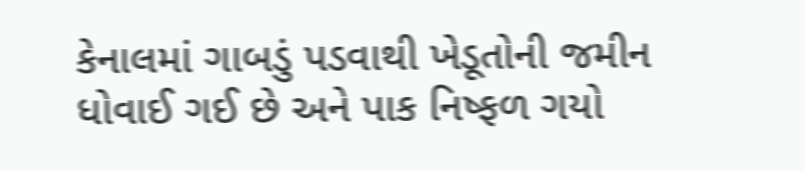કેનાલમાં ગાબડું પડવાથી ખેડૂતોની જમીન ધોવાઈ ગઈ છે અને પાક નિષ્ફળ ગયો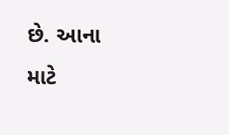છે. આના માટે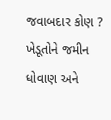જવાબદાર કોણ ?
ખેડૂતોને જમીન ધોવાણ અને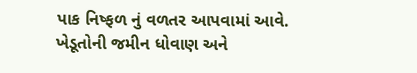પાક નિષ્ફળ નું વળતર આપવામાં આવે. ખેડૂતોની જમીન ધોવાણ અને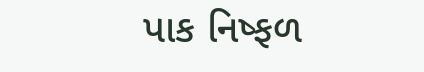પાક નિષ્ફળ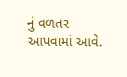નું વળતર આપવામાં આવે.